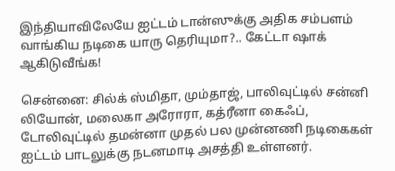இந்தியாவிலேயே ஐட்டம் டான்ஸுக்கு அதிக சம்பளம் வாங்கிய நடிகை யாரு தெரியுமா?.. கேட்டா ஷாக் ஆகிடுவீங்க!

சென்னை: சில்க் ஸ்மிதா, மும்தாஜ், பாலிவுட்டில் சன்னி லியோன், மலைகா அரோரா, கத்ரீனா கைஃப், டோலிவுட்டில் தமன்னா முதல் பல முன்னணி நடிகைகள் ஐட்டம் பாடலுக்கு நடனமாடி அசத்தி உள்ளனர்.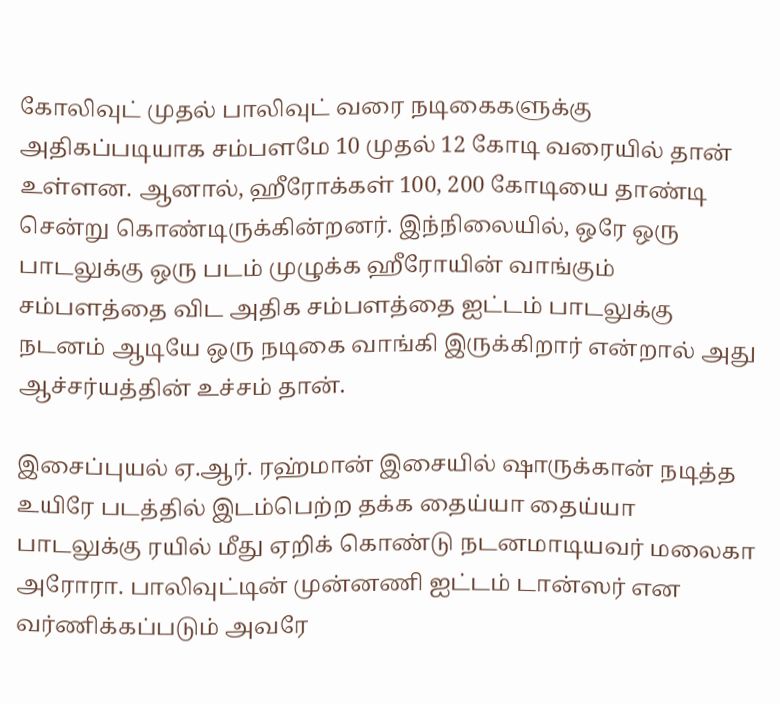கோலிவுட் முதல் பாலிவுட் வரை நடிகைகளுக்கு அதிகப்படியாக சம்பளமே 10 முதல் 12 கோடி வரையில் தான் உள்ளன. ஆனால், ஹீரோக்கள் 100, 200 கோடியை தாண்டி சென்று கொண்டிருக்கின்றனர். இந்நிலையில், ஒரே ஒரு பாடலுக்கு ஒரு படம் முழுக்க ஹீரோயின் வாங்கும் சம்பளத்தை விட அதிக சம்பளத்தை ஐட்டம் பாடலுக்கு நடனம் ஆடியே ஒரு நடிகை வாங்கி இருக்கிறார் என்றால் அது ஆச்சர்யத்தின் உச்சம் தான்.

இசைப்புயல் ஏ.ஆர். ரஹ்மான் இசையில் ஷாருக்கான் நடித்த உயிரே படத்தில் இடம்பெற்ற தக்க தைய்யா தைய்யா பாடலுக்கு ரயில் மீது ஏறிக் கொண்டு நடனமாடியவர் மலைகா அரோரா. பாலிவுட்டின் முன்னணி ஐட்டம் டான்ஸர் என வர்ணிக்கப்படும் அவரே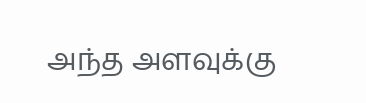அந்த அளவுக்கு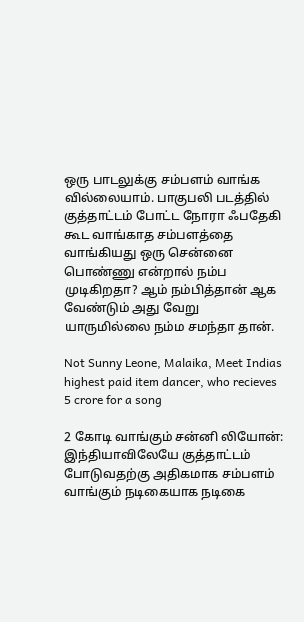ஒரு பாடலுக்கு சம்பளம் வாங்க வில்லையாம். பாகுபலி படத்தில் குத்தாட்டம் போட்ட நோரா ஃபதேகி கூட வாங்காத சம்பளத்தை வாங்கியது ஒரு சென்னை பொண்ணு என்றால் நம்ப முடிகிறதா? ஆம் நம்பித்தான் ஆக வேண்டும் அது வேறு யாருமில்லை நம்ம சமந்தா தான்.

Not Sunny Leone, Malaika, Meet Indias highest paid item dancer, who recieves 5 crore for a song

2 கோடி வாங்கும் சன்னி லியோன்: இந்தியாவிலேயே குத்தாட்டம் போடுவதற்கு அதிகமாக சம்பளம் வாங்கும் நடிகையாக நடிகை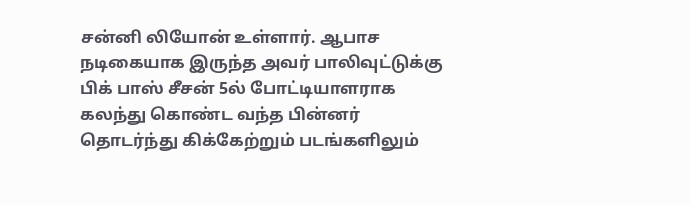சன்னி லியோன் உள்ளார். ஆபாச நடிகையாக இருந்த அவர் பாலிவுட்டுக்கு பிக் பாஸ் சீசன் 5ல் போட்டியாளராக கலந்து கொண்ட வந்த பின்னர் தொடர்ந்து கிக்கேற்றும் படங்களிலும்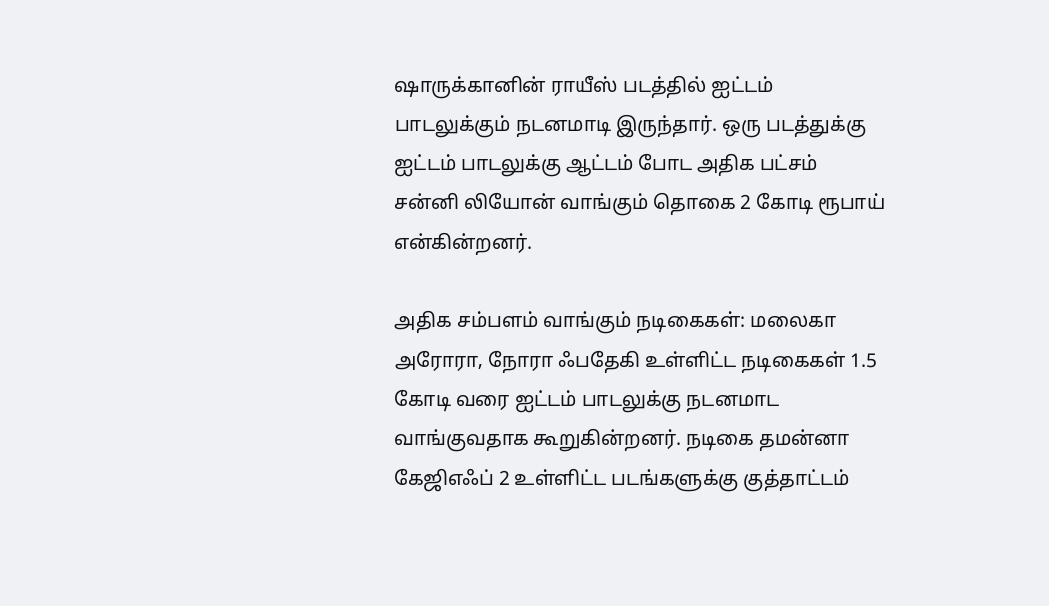ஷாருக்கானின் ராயீஸ் படத்தில் ஐட்டம் பாடலுக்கும் நடனமாடி இருந்தார். ஒரு படத்துக்கு ஐட்டம் பாடலுக்கு ஆட்டம் போட அதிக பட்சம் சன்னி லியோன் வாங்கும் தொகை 2 கோடி ரூபாய் என்கின்றனர்.

அதிக சம்பளம் வாங்கும் நடிகைகள்: மலைகா அரோரா, நோரா ஃபதேகி உள்ளிட்ட நடிகைகள் 1.5 கோடி வரை ஐட்டம் பாடலுக்கு நடனமாட வாங்குவதாக கூறுகின்றனர். நடிகை தமன்னா கேஜிஎஃப் 2 உள்ளிட்ட படங்களுக்கு குத்தாட்டம்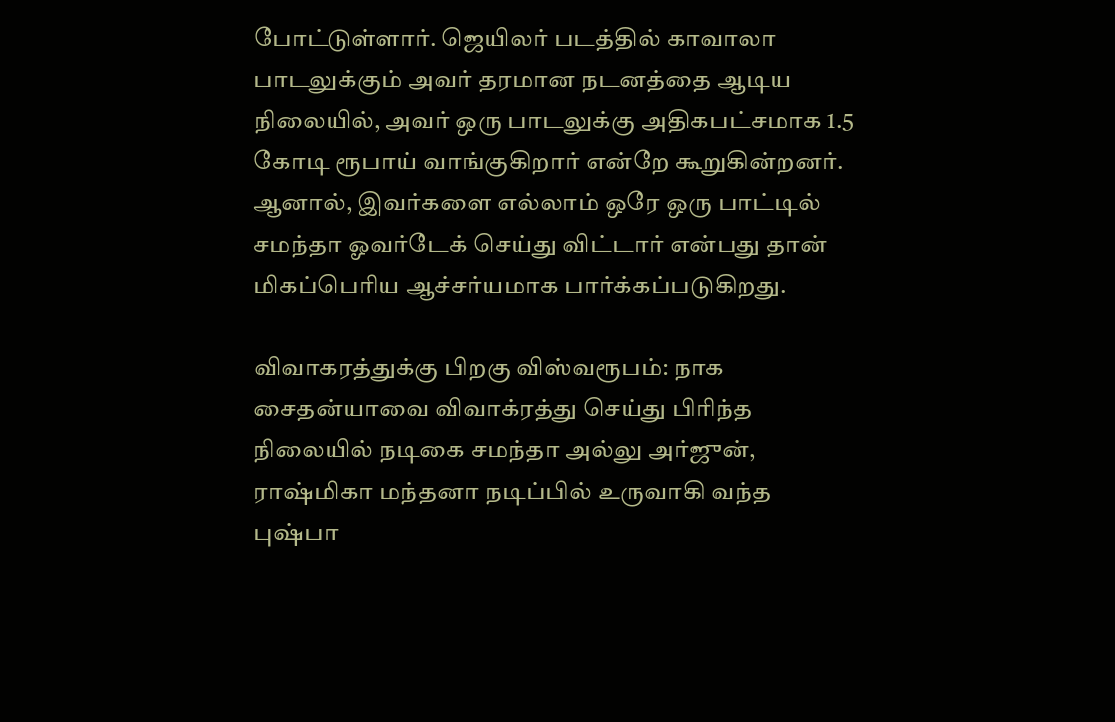போட்டுள்ளார். ஜெயிலர் படத்தில் காவாலா பாடலுக்கும் அவர் தரமான நடனத்தை ஆடிய நிலையில், அவர் ஒரு பாடலுக்கு அதிகபட்சமாக 1.5 கோடி ரூபாய் வாங்குகிறார் என்றே கூறுகின்றனர். ஆனால், இவர்களை எல்லாம் ஒரே ஒரு பாட்டில் சமந்தா ஓவர்டேக் செய்து விட்டார் என்பது தான் மிகப்பெரிய ஆச்சர்யமாக பார்க்கப்படுகிறது.

விவாகரத்துக்கு பிறகு விஸ்வரூபம்: நாக சைதன்யாவை விவாக்ரத்து செய்து பிரிந்த நிலையில் நடிகை சமந்தா அல்லு அர்ஜுன், ராஷ்மிகா மந்தனா நடிப்பில் உருவாகி வந்த புஷ்பா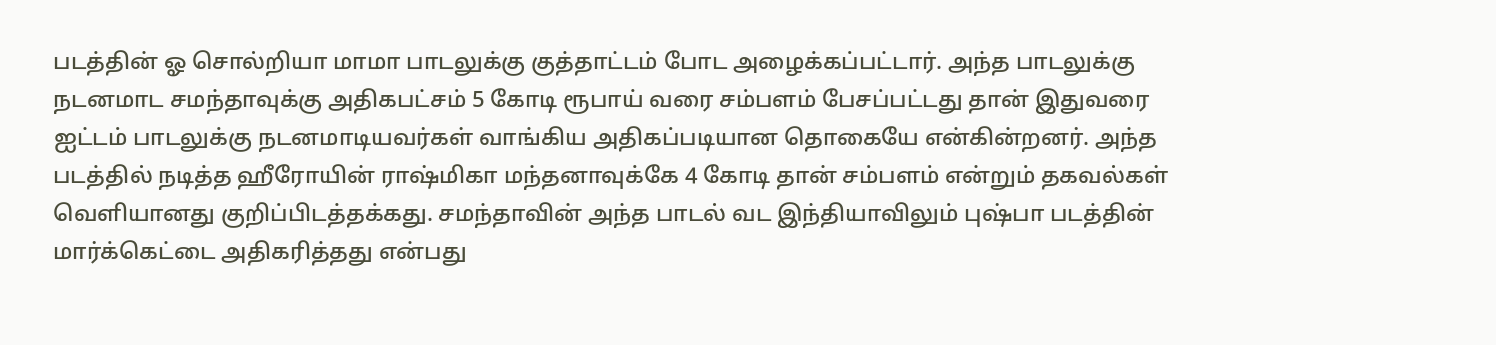படத்தின் ஓ சொல்றியா மாமா பாடலுக்கு குத்தாட்டம் போட அழைக்கப்பட்டார். அந்த பாடலுக்கு நடனமாட சமந்தாவுக்கு அதிகபட்சம் 5 கோடி ரூபாய் வரை சம்பளம் பேசப்பட்டது தான் இதுவரை ஐட்டம் பாடலுக்கு நடனமாடியவர்கள் வாங்கிய அதிகப்படியான தொகையே என்கின்றனர். அந்த படத்தில் நடித்த ஹீரோயின் ராஷ்மிகா மந்தனாவுக்கே 4 கோடி தான் சம்பளம் என்றும் தகவல்கள் வெளியானது குறிப்பிடத்தக்கது. சமந்தாவின் அந்த பாடல் வட இந்தியாவிலும் புஷ்பா படத்தின் மார்க்கெட்டை அதிகரித்தது என்பது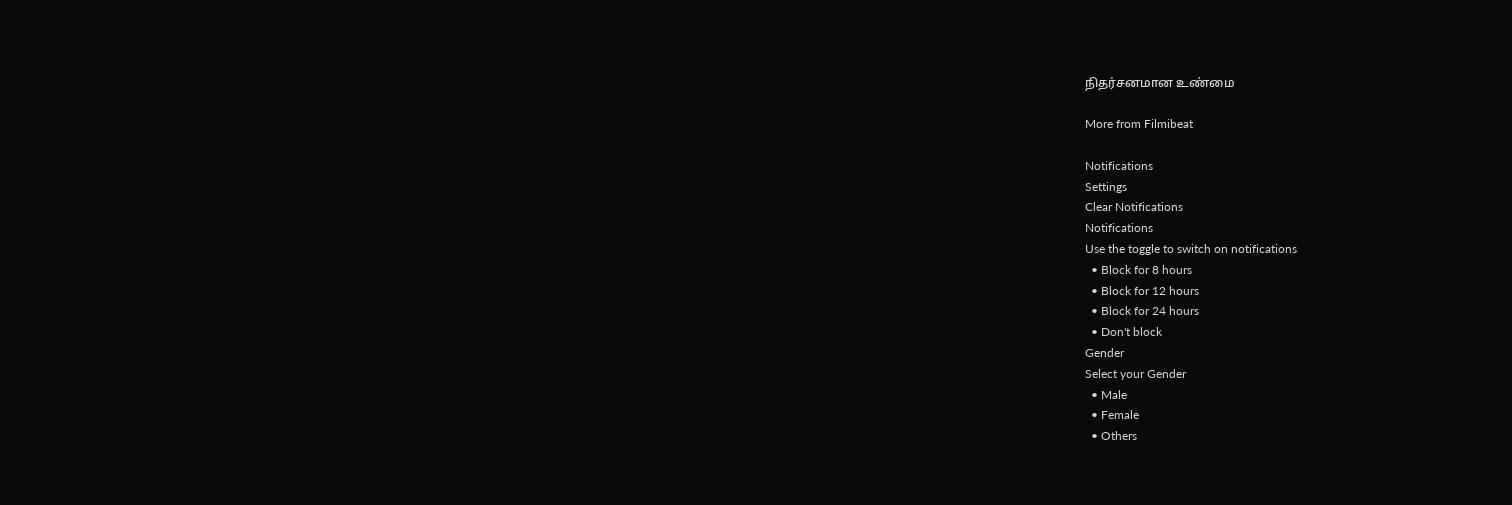நிதர்சனமான உண்மை

More from Filmibeat

Notifications
Settings
Clear Notifications
Notifications
Use the toggle to switch on notifications
  • Block for 8 hours
  • Block for 12 hours
  • Block for 24 hours
  • Don't block
Gender
Select your Gender
  • Male
  • Female
  • Others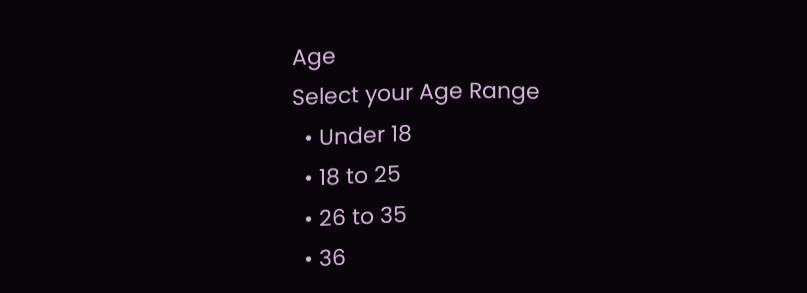Age
Select your Age Range
  • Under 18
  • 18 to 25
  • 26 to 35
  • 36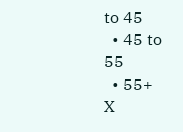to 45
  • 45 to 55
  • 55+
X